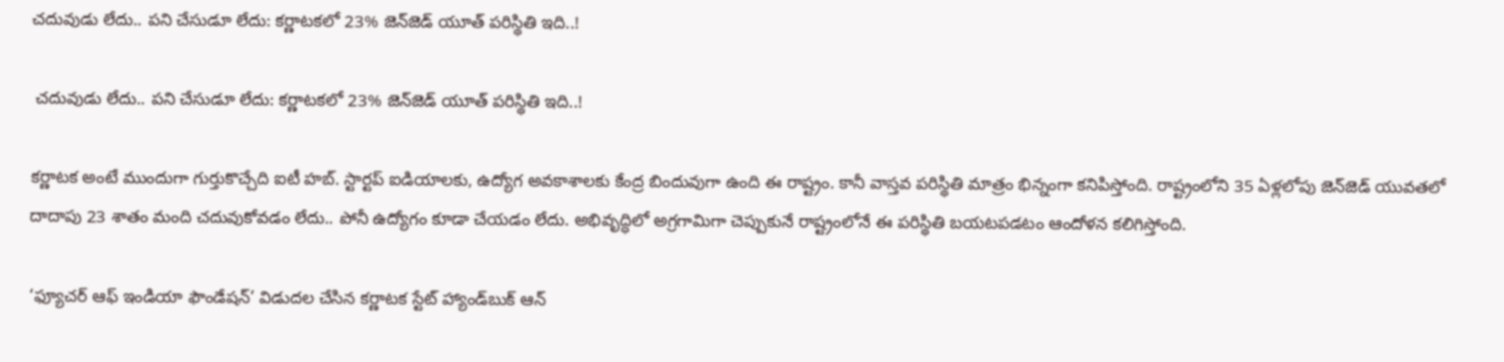చదువుడు లేదు.. పని చేసుడూ లేదు: కర్ణాటకలో 23% జెన్‌జెడ్ యూత్ పరిస్థితి ఇది..!

 చదువుడు లేదు.. పని చేసుడూ లేదు: కర్ణాటకలో 23% జెన్‌జెడ్ యూత్ పరిస్థితి ఇది..!

కర్ణాటక అంటే ముందుగా గుర్తుకొచ్చేది ఐటీ హబ్. స్టార్టప్ ఐడియాలకు, ఉద్యోగ అవకాశాలకు కేంద్ర బిందువుగా ఉంది ఈ రాష్ట్రం. కానీ వాస్తవ పరిస్థితి మాత్రం భిన్నంగా కనిపిస్తోంది. రాష్ట్రంలోని 35 ఏళ్లలోపు జెన్‌జెడ్ యువతలో దాదాపు 23 శాతం మంది చదువుకోవడం లేదు.. పోనీ ఉద్యోగం కూడా చేయడం లేదు. అభివృద్ధిలో అగ్రగామిగా చెప్పుకునే రాష్ట్రంలోనే ఈ పరిస్థితి బయటపడటం ఆందోళన కలిగిస్తోంది.

‘ఫ్యూచర్ ఆఫ్ ఇండియా ఫౌండేషన్’ విడుదల చేసిన కర్ణాటక స్టేట్ హ్యాండ్‌బుక్ ఆన్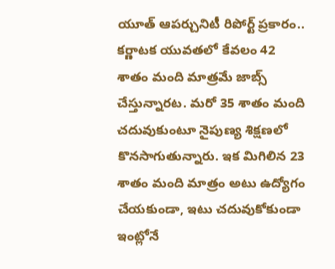యూత్ ఆపర్చునిటీ రిపోర్ట్ ప్రకారం.. కర్ణాటక యువతలో కేవలం 42 శాతం మంది మాత్రమే జాబ్స్ చేస్తున్నారట. మరో 35 శాతం మంది చదువుకుంటూ నైపుణ్య శిక్షణలో కొనసాగుతున్నారు. ఇక మిగిలిన 23 శాతం మంది మాత్రం అటు ఉద్యోగం చేయకుండా, ఇటు చదువుకోకుండా ఇంట్లోనే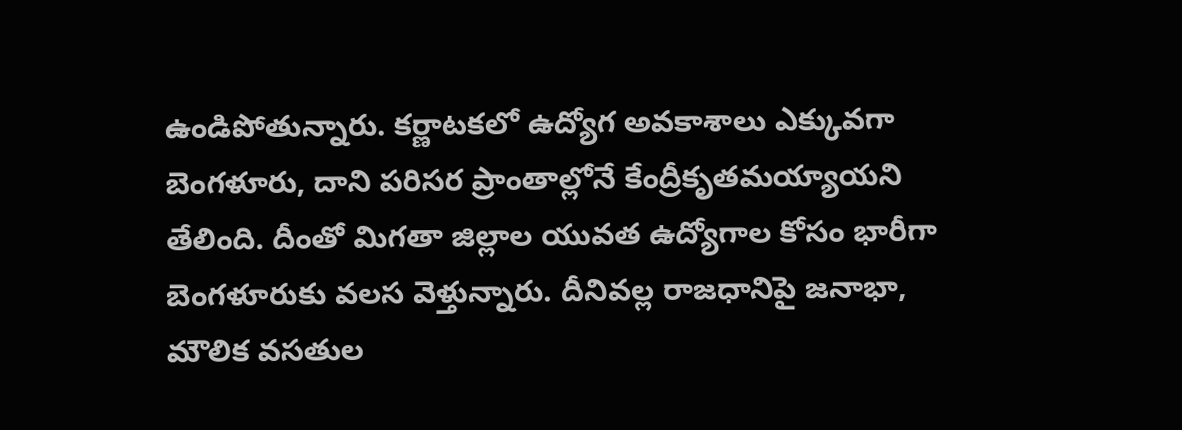ఉండిపోతున్నారు. కర్ణాటకలో ఉద్యోగ అవకాశాలు ఎక్కువగా బెంగళూరు, దాని పరిసర ప్రాంతాల్లోనే కేంద్రీకృతమయ్యాయని తేలింది. దీంతో మిగతా జిల్లాల యువత ఉద్యోగాల కోసం భారీగా బెంగళూరుకు వలస వెళ్తున్నారు. దీనివల్ల రాజధానిపై జనాభా, మౌలిక వసతుల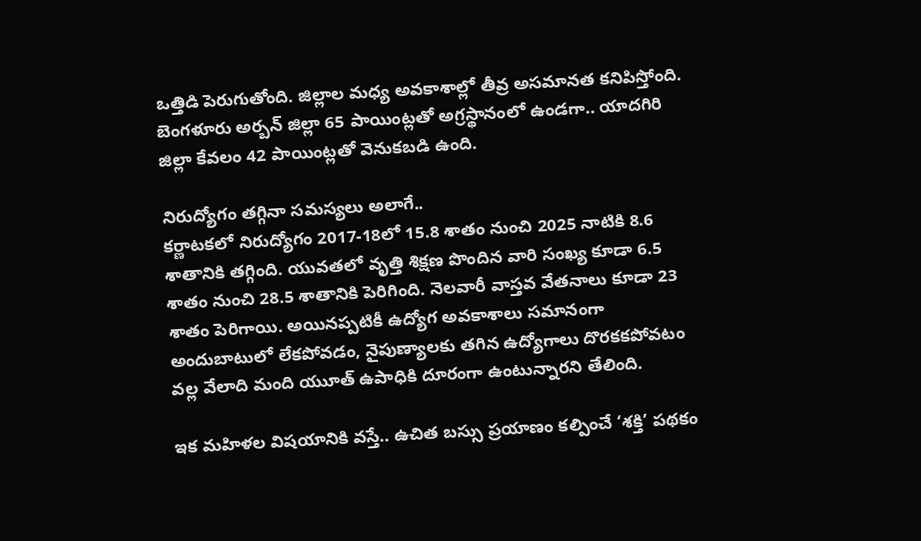ఒత్తిడి పెరుగుతోంది. జిల్లాల మధ్య అవకాశాల్లో తీవ్ర అసమానత కనిపిస్తోంది. బెంగళూరు అర్బన్ జిల్లా 65 పాయింట్లతో అగ్రస్థానంలో ఉండగా.. యాదగిరి జిల్లా కేవలం 42 పాయింట్లతో వెనుకబడి ఉంది.

నిరుద్యోగం తగ్గినా సమస్యలు అలాగే..
కర్ణాటకలో నిరుద్యోగం 2017-18లో 15.8 శాతం నుంచి 2025 నాటికి 8.6 శాతానికి తగ్గింది. యువతలో వృత్తి శిక్షణ పొందిన వారి సంఖ్య కూడా 6.5 శాతం నుంచి 28.5 శాతానికి పెరిగింది. నెలవారీ వాస్తవ వేతనాలు కూడా 23 శాతం పెరిగాయి. అయినప్పటికీ ఉద్యోగ అవకాశాలు సమానంగా అందుబాటులో లేకపోవడం, నైపుణ్యాలకు తగిన ఉద్యోగాలు దొరకకపోవటం వల్ల వేలాది మంది యుూత్ ఉపాధికి దూరంగా ఉంటున్నారని తేలింది.

ఇక మహిళల విషయానికి వస్తే.. ఉచిత బస్సు ప్రయాణం కల్పించే ‘శక్తి’ పథకం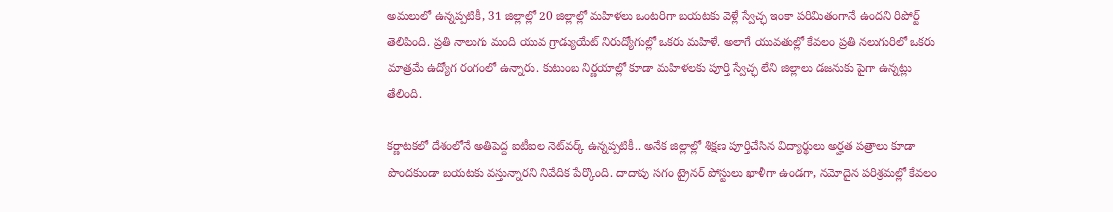అమలులో ఉన్నప్పటికీ, 31 జిల్లాల్లో 20 జిల్లాల్లో మహిళలు ఒంటరిగా బయటకు వెళ్లే స్వేచ్ఛ ఇంకా పరిమితంగానే ఉందని రిపోర్ట్ తెలిపింది. ప్రతి నాలుగు మంది యువ గ్రాడ్యుయేట్ నిరుద్యోగుల్లో ఒకరు మహిళే. అలాగే యువతుల్లో కేవలం ప్రతి నలుగురిలో ఒకరు మాత్రమే ఉద్యోగ రంగంలో ఉన్నారు. కుటుంబ నిర్ణయాల్లో కూడా మహిళలకు పూర్తి స్వేచ్ఛ లేని జిల్లాలు డజనుకు పైగా ఉన్నట్లు తేలింది.

కర్ణాటకలో దేశంలోనే అతిపెద్ద ఐటీఐల నెట్‌వర్క్ ఉన్నప్పటికీ.. అనేక జిల్లాల్లో శిక్షణ పూర్తిచేసిన విద్యార్థులు అర్హత పత్రాలు కూడా పొందకుండా బయటకు వస్తున్నారని నివేదిక పేర్కొంది. దాదాపు సగం ట్రైనర్ పోస్టులు ఖాళీగా ఉండగా, నమోదైన పరిశ్రమల్లో కేవలం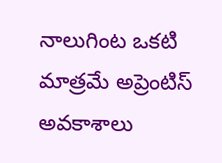నాలుగింట ఒకటి మాత్రమే అప్రెంటిస్ అవకాశాలు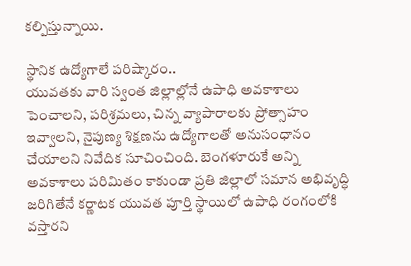కల్పిస్తున్నాయి.

స్థానిక ఉద్యోగాలే పరిష్కారం..
యువతకు వారి స్వంత జిల్లాల్లోనే ఉపాధి అవకాశాలు పెంచాలని, పరిశ్రమలు, చిన్న వ్యాపారాలకు ప్రోత్సాహం ఇవ్వాలని, నైపుణ్య శిక్షణను ఉద్యోగాలతో అనుసంధానం చేయాలని నివేదిక సూచించింది. బెంగళూరుకే అన్ని అవకాశాలు పరిమితం కాకుండా ప్రతి జిల్లాలో సమాన అభివృద్ధి జరిగితేనే కర్ణాటక యువత పూర్తి స్థాయిలో ఉపాధి రంగంలోకి వస్తారని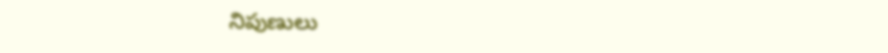నిపుణులు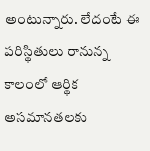అంటున్నారు. లేదంటే ఈ పరిస్థితులు రానున్న కాలంలో ఆర్థిక అసమానతలకు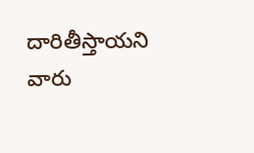దారితీస్తాయని వారు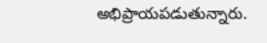అభిప్రాయపడుతున్నారు.